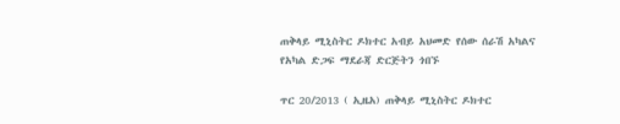ጠቅላይ ሚኒስትር ዶክተር አብይ አህመድ የሰው ሰራሽ አካልና የአካል ድጋፍ ማደራጃ ድርጅትን ጎበኙ

ጥር 20/2013 ( ኢዜአ) ጠቅላይ ሚኒስትር ዶክተር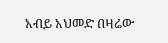አብይ አህመድ በዛሬው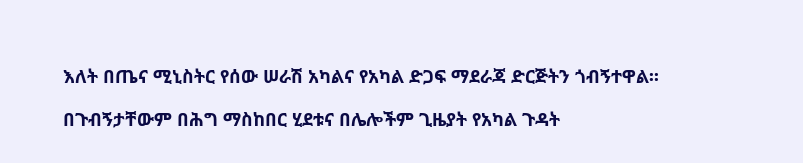እለት በጤና ሚኒስትር የሰው ሠራሽ አካልና የአካል ድጋፍ ማደራጃ ድርጅትን ጎብኝተዋል፡፡

በጉብኝታቸውም በሕግ ማስከበር ሂደቱና በሌሎችም ጊዜያት የአካል ጉዳት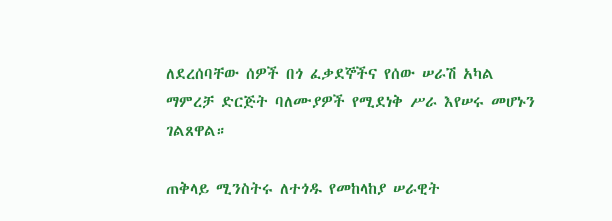ለደረሰባቸው ሰዎች በጎ ፈቃደኞችና የሰው ሠራሽ አካል ማምረቻ ድርጅት ባለሙያዎች የሚደነቅ ሥራ እየሠሩ መሆኑን ገልጸዋል።

ጠቅላይ ሚንስትሩ ለተጎዱ የመከላከያ ሠራዊት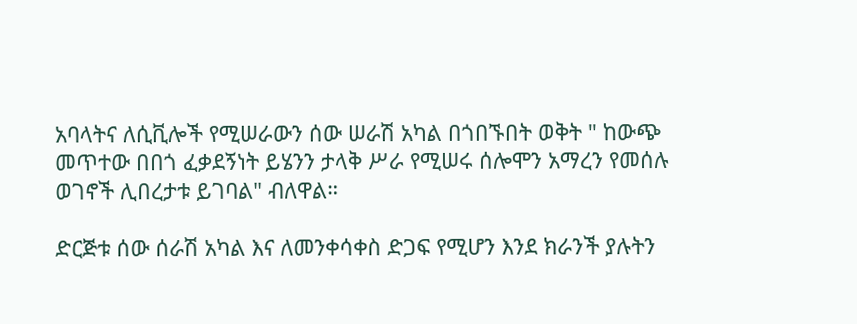አባላትና ለሲቪሎች የሚሠራውን ሰው ሠራሽ አካል በጎበኙበት ወቅት " ከውጭ መጥተው በበጎ ፈቃደኝነት ይሄንን ታላቅ ሥራ የሚሠሩ ሰሎሞን አማረን የመሰሉ ወገኖች ሊበረታቱ ይገባል" ብለዋል።

ድርጅቱ ሰው ሰራሽ አካል እና ለመንቀሳቀስ ድጋፍ የሚሆን እንደ ክራንች ያሉትን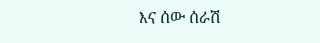እና ሰው ሰራሽ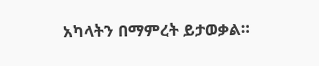አካላትን በማምረት ይታወቃል።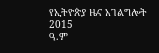የኢትዮጵያ ዜና አገልግሎት
2015
ዓ.ም